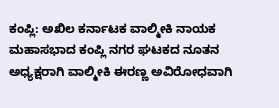ಕಂಪ್ಲಿ: ಅಖಿಲ ಕರ್ನಾಟಕ ವಾಲ್ಮೀಕಿ ನಾಯಕ ಮಹಾಸಭಾದ ಕಂಪ್ಲಿ ನಗರ ಘಟಕದ ನೂತನ ಅಧ್ಯಕ್ಷರಾಗಿ ವಾಲ್ಮೀಕಿ ಈರಣ್ಣ ಅವಿರೋಧವಾಗಿ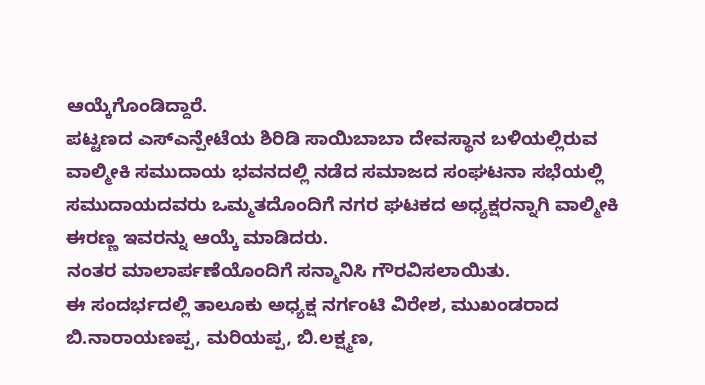ಆಯ್ಕೆಗೊಂಡಿದ್ದಾರೆ.
ಪಟ್ಟಣದ ಎಸ್ಎನ್ಪೇಟೆಯ ಶಿರಿಡಿ ಸಾಯಿಬಾಬಾ ದೇವಸ್ಥಾನ ಬಳಿಯಲ್ಲಿರುವ ವಾಲ್ಮೀಕಿ ಸಮುದಾಯ ಭವನದಲ್ಲಿ ನಡೆದ ಸಮಾಜದ ಸಂಘಟನಾ ಸಭೆಯಲ್ಲಿ ಸಮುದಾಯದವರು ಒಮ್ಮತದೊಂದಿಗೆ ನಗರ ಘಟಕದ ಅಧ್ಯಕ್ಷರನ್ನಾಗಿ ವಾಲ್ಮೀಕಿ ಈರಣ್ಣ ಇವರನ್ನು ಆಯ್ಕೆ ಮಾಡಿದರು.
ನಂತರ ಮಾಲಾರ್ಪಣೆಯೊಂದಿಗೆ ಸನ್ಮಾನಿಸಿ ಗೌರವಿಸಲಾಯಿತು.
ಈ ಸಂದರ್ಭದಲ್ಲಿ ತಾಲೂಕು ಅಧ್ಯಕ್ಷ ನರ್ಗಂಟಿ ವಿರೇಶ, ಮುಖಂಡರಾದ ಬಿ.ನಾರಾಯಣಪ್ಪ, ಮರಿಯಪ್ಪ, ಬಿ.ಲಕ್ಷ್ಮಣ,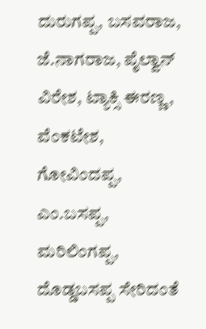ದುರುಗಪ್ಪ, ಬಸವರಾಜ, ಜೆ.ನಾಗರಾಜ, ಪೈಲ್ವಾನ್ ವಿರೇಶ, ಟ್ಯಾಕ್ಸಿ ಈರಣ್ಣ, ವೆಂಕಟೇಶ, ಗೋವಿಂದಪ್ಪ, ಎಂ.ಬಸಪ್ಪ, ಮರಿಲಿಂಗಪ್ಪ, ದೊಡ್ಡಬಸಪ್ಪ ಸೇರಿದಂತೆ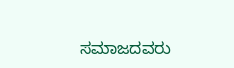ಸಮಾಜದವರು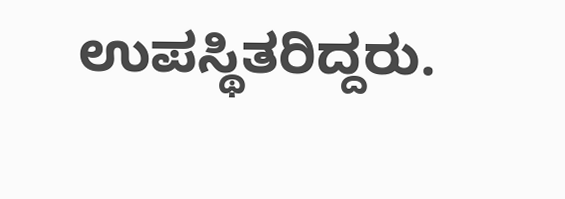ಉಪಸ್ಥಿತರಿದ್ದರು.